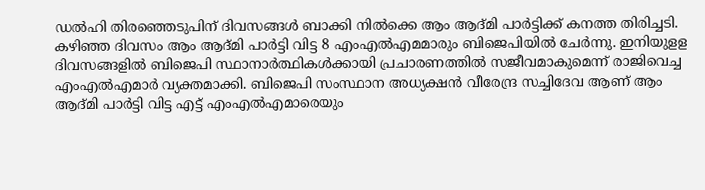ഡൽഹി തിരഞ്ഞെടുപിന് ദിവസങ്ങൾ ബാക്കി നിൽക്കെ ആം ആദ്മി പാർട്ടിക്ക് കനത്ത തിരിച്ചടി. കഴിഞ്ഞ ദിവസം ആം ആദ്മി പാർട്ടി വിട്ട 8 എംഎൽഎമമാരും ബിജെപിയിൽ ചേർന്നു. ഇനിയുളള ദിവസങ്ങളിൽ ബിജെപി സ്ഥാനാർത്ഥികൾക്കായി പ്രചാരണത്തിൽ സജീവമാകുമെന്ന് രാജിവെച്ച എംഎൽഎമാർ വ്യക്തമാക്കി. ബിജെപി സംസ്ഥാന അധ്യക്ഷൻ വീരേന്ദ്ര സച്ചിദേവ ആണ് ആം ആദ്മി പാർട്ടി വിട്ട എട്ട് എംഎൽഎമാരെയും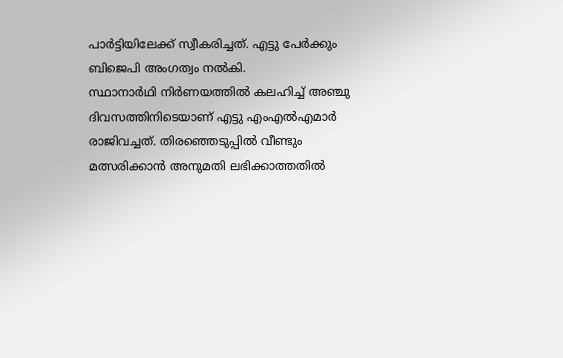പാർട്ടിയിലേക്ക് സ്വീകരിച്ചത്. എട്ടു പേർക്കും ബിജെപി അംഗത്വം നൽകി.
സ്ഥാനാർഥി നിർണയത്തിൽ കലഹിച്ച് അഞ്ചു ദിവസത്തിനിടെയാണ് എട്ടു എംഎൽഎമാർ രാജിവച്ചത്. തിരഞ്ഞെടുപ്പിൽ വീണ്ടും മത്സരിക്കാൻ അനുമതി ലഭിക്കാത്തതിൽ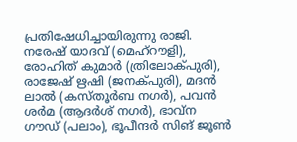പ്രതിഷേധിച്ചായിരുന്നു രാജി. നരേഷ് യാദവ് (മെഹ്റൗളി), രോഹിത് കുമാർ (ത്രിലോക്പുരി), രാജേഷ് ഋഷി (ജനക്പുരി), മദൻ ലാൽ (കസ്തൂർബ നഗർ), പവൻ ശർമ (ആദർശ് നഗർ), ഭാവ്ന ഗൗഡ് (പലാം), ഭൂപീന്ദർ സിങ് ജൂൺ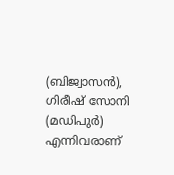(ബിജ്വാസൻ), ഗിരീഷ് സോനി (മഡിപുർ) എന്നിവരാണ്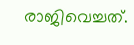രാജിവെച്ചത്.